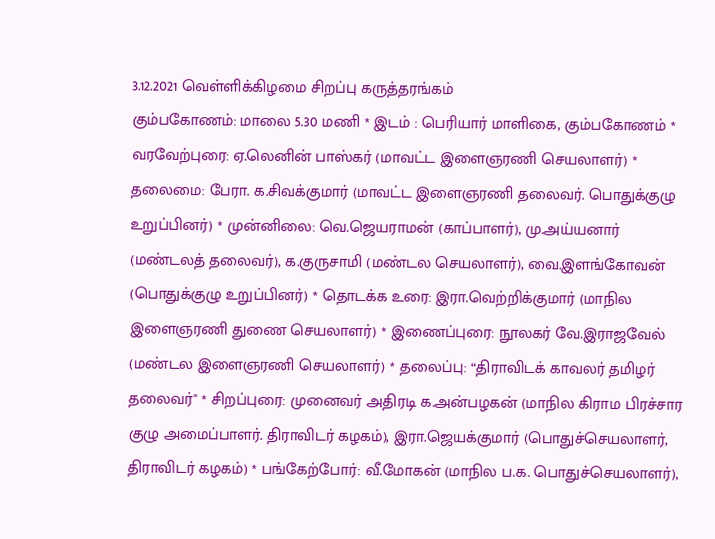3.12.2021 வெள்ளிக்கிழமை சிறப்பு கருத்தரங்கம்
கும்பகோணம்: மாலை 5.30 மணி * இடம் : பெரியார் மாளிகை, கும்பகோணம் * வரவேற்புரை: ஏ.லெனின் பாஸ்கர் (மாவட்ட இளைஞரணி செயலாளர்) * தலைமை: பேரா. க.சிவக்குமார் (மாவட்ட இளைஞரணி தலைவர். பொதுக்குழு உறுப்பினர்) * முன்னிலை: வெ.ஜெயராமன் (காப்பாளர்), மு.அய்யனார் (மண்டலத் தலைவர்), க.குருசாமி (மண்டல செயலாளர்), வை.இளங்கோவன் (பொதுக்குழு உறுப்பினர்) * தொடக்க உரை: இரா.வெற்றிக்குமார் (மாநில இளைஞரணி துணை செயலாளர்) * இணைப்புரை: நூலகர் வே.இராஜவேல் (மண்டல இளைஞரணி செயலாளர்) * தலைப்பு: “திராவிடக் காவலர் தமிழர் தலைவர்" * சிறப்புரை: முனைவர் அதிரடி க.அன்பழகன் (மாநில கிராம பிரச்சார குழு அமைப்பாளர். திராவிடர் கழகம்), இரா.ஜெயக்குமார் (பொதுச்செயலாளர், திராவிடர் கழகம்) * பங்கேற்போர்: வீ.மோகன் (மாநில ப.க. பொதுச்செயலாளர்),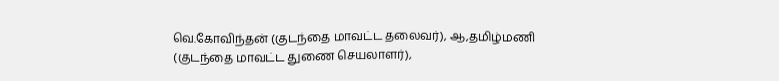வெ.கோவிந்தன் (குடந்தை மாவட்ட தலைவர்), ஆ,தமிழ்மணி (குடந்தை மாவட்ட துணை செயலாளர்),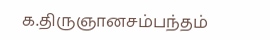க.திருஞானசம்பந்தம்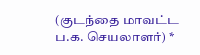(குடந்தை மாவட்ட ப.க. செயலாளர்) *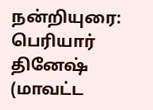நன்றியுரை: பெரியார் தினேஷ் (மாவட்ட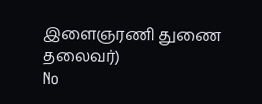இளைஞரணி துணை தலைவர்)
No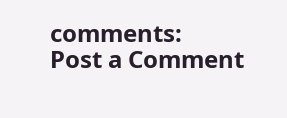comments:
Post a Comment